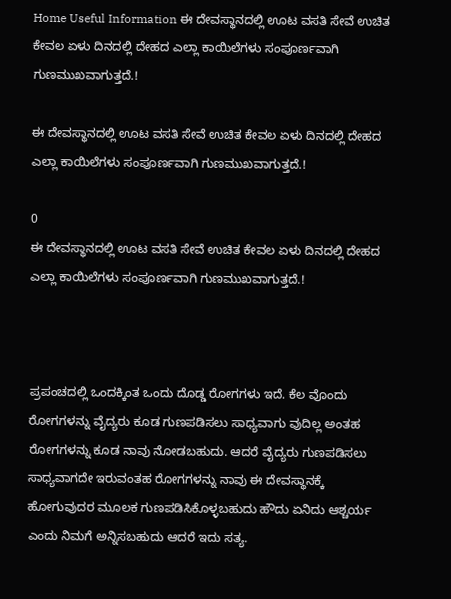Home Useful Information ಈ ದೇವಸ್ಥಾನದಲ್ಲಿ ಊಟ ವಸತಿ ಸೇವೆ ಉಚಿತ ಕೇವಲ ಏಳು ದಿನದಲ್ಲಿ ದೇಹದ ಎಲ್ಲಾ ಕಾಯಿಲೆಗಳು ಸಂಪೂರ್ಣವಾಗಿ ಗುಣಮುಖವಾಗುತ್ತದೆ.!

ಈ ದೇವಸ್ಥಾನದಲ್ಲಿ ಊಟ ವಸತಿ ಸೇವೆ ಉಚಿತ ಕೇವಲ ಏಳು ದಿನದಲ್ಲಿ ದೇಹದ ಎಲ್ಲಾ ಕಾಯಿಲೆಗಳು ಸಂಪೂರ್ಣವಾಗಿ ಗುಣಮುಖವಾಗುತ್ತದೆ.!

0
ಈ ದೇವಸ್ಥಾನದಲ್ಲಿ ಊಟ ವಸತಿ ಸೇವೆ ಉಚಿತ ಕೇವಲ ಏಳು ದಿನದಲ್ಲಿ ದೇಹದ ಎಲ್ಲಾ ಕಾಯಿಲೆಗಳು ಸಂಪೂರ್ಣವಾಗಿ ಗುಣಮುಖವಾಗುತ್ತದೆ.!



ಪ್ರಪಂಚದಲ್ಲಿ ಒಂದಕ್ಕಿಂತ ಒಂದು ದೊಡ್ಡ ರೋಗಗಳು ಇದೆ. ಕೆಲ ವೊಂದು ರೋಗಗಳನ್ನು ವೈದ್ಯರು ಕೂಡ ಗುಣಪಡಿಸಲು ಸಾಧ್ಯವಾಗು ವುದಿಲ್ಲ ಅಂತಹ ರೋಗಗಳನ್ನು ಕೂಡ ನಾವು ನೋಡಬಹುದು. ಆದರೆ ವೈದ್ಯರು ಗುಣಪಡಿಸಲು ಸಾಧ್ಯವಾಗದೇ ಇರುವಂತಹ ರೋಗಗಳನ್ನು ನಾವು ಈ ದೇವಸ್ಥಾನಕ್ಕೆ ಹೋಗುವುದರ ಮೂಲಕ ಗುಣಪಡಿಸಿಕೊಳ್ಳಬಹುದು ಹೌದು ಏನಿದು ಆಶ್ಚರ್ಯ ಎಂದು ನಿಮಗೆ ಅನ್ನಿಸಬಹುದು ಆದರೆ ಇದು ಸತ್ಯ.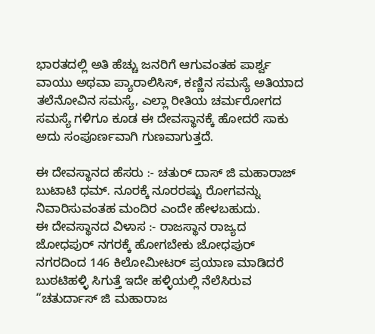ಭಾರತದಲ್ಲಿ ಅತಿ ಹೆಚ್ಚು ಜನರಿಗೆ ಆಗುವಂತಹ ಪಾರ್ಶ್ವ ವಾಯು ಅಥವಾ ಪ್ಯಾರಾಲಿಸಿಸ್, ಕಣ್ಣಿನ ಸಮಸ್ಯೆ ಅತಿಯಾದ ತಲೆನೋವಿನ ಸಮಸ್ಯೆ, ಎಲ್ಲಾ ರೀತಿಯ ಚರ್ಮರೋಗದ ಸಮಸ್ಯೆ ಗಳಿಗೂ ಕೂಡ ಈ ದೇವಸ್ಥಾನಕ್ಕೆ ಹೋದರೆ ಸಾಕು ಅದು ಸಂಪೂರ್ಣವಾಗಿ ಗುಣವಾಗುತ್ತದೆ.

ಈ ದೇವಸ್ಥಾನದ ಹೆಸರು :- ಚತುರ್ ದಾಸ್ ಜಿ ಮಹಾರಾಜ್ ಬುಟಾಟಿ ಧಮ್. ನೂರಕ್ಕೆ ನೂರರಷ್ಟು ರೋಗವನ್ನು ನಿವಾರಿಸುವಂತಹ ಮಂದಿರ ಎಂದೇ ಹೇಳಬಹುದು.
ಈ ದೇವಸ್ಥಾನದ ವಿಳಾಸ :- ರಾಜಸ್ಥಾನ ರಾಜ್ಯದ ಜೋಧಪುರ್ ನಗರಕ್ಕೆ ಹೋಗಬೇಕು ಜೋಧಪುರ್ ನಗರದಿಂದ 146 ಕಿಲೋಮೀಟರ್ ಪ್ರಯಾಣ ಮಾಡಿದರೆ ಬುಠಟಿಹಳ್ಳಿ ಸಿಗುತ್ತೆ ಇದೇ ಹಳ್ಳಿಯಲ್ಲಿ ನೆಲೆಸಿರುವ “ಚತುರ್ದಾಸ್ ಜಿ ಮಹಾರಾಜ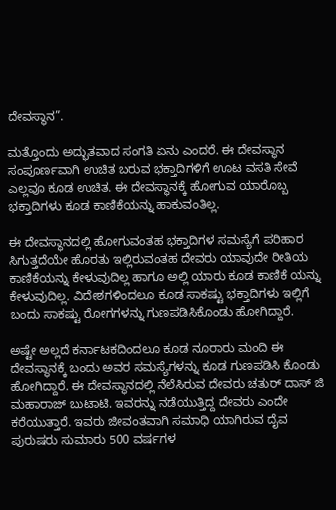ದೇವಸ್ಥಾನ”.

ಮತ್ತೊಂದು ಅದ್ಭುತವಾದ ಸಂಗತಿ ಏನು ಎಂದರೆ. ಈ ದೇವಸ್ಥಾನ ಸಂಪೂರ್ಣವಾಗಿ ಉಚಿತ ಬರುವ ಭಕ್ತಾದಿಗಳಿಗೆ ಊಟ ವಸತಿ ಸೇವೆ ಎಲ್ಲವೂ ಕೂಡ ಉಚಿತ. ಈ ದೇವಸ್ಥಾನಕ್ಕೆ ಹೋಗುವ ಯಾರೊಬ್ಬ ಭಕ್ತಾದಿಗಳು ಕೂಡ ಕಾಣಿಕೆಯನ್ನು ಹಾಕುವಂತಿಲ್ಲ.

ಈ ದೇವಸ್ಥಾನದಲ್ಲಿ ಹೋಗುವಂತಹ ಭಕ್ತಾದಿಗಳ ಸಮಸ್ಯೆಗೆ ಪರಿಹಾರ ಸಿಗುತ್ತದೆಯೇ ಹೊರತು ಇಲ್ಲಿರುವಂತಹ ದೇವರು ಯಾವುದೇ ರೀತಿಯ ಕಾಣಿಕೆಯನ್ನು ಕೇಳುವುದಿಲ್ಲ ಹಾಗೂ ಅಲ್ಲಿ ಯಾರು ಕೂಡ ಕಾಣಿಕೆ ಯನ್ನು ಕೇಳುವುದಿಲ್ಲ. ವಿದೇಶಗಳಿಂದಲೂ ಕೂಡ ಸಾಕಷ್ಟು ಭಕ್ತಾದಿಗಳು ಇಲ್ಲಿಗೆ ಬಂದು ಸಾಕಷ್ಟು ರೋಗಗಳನ್ನು ಗುಣಪಡಿಸಿಕೊಂಡು ಹೋಗಿದ್ದಾರೆ.

ಅಷ್ಟೇ ಅಲ್ಲದೆ ಕರ್ನಾಟಕದಿಂದಲೂ ಕೂಡ ನೂರಾರು ಮಂದಿ ಈ ದೇವಸ್ಥಾನಕ್ಕೆ ಬಂದು ಅವರ ಸಮಸ್ಯೆಗಳನ್ನು ಕೂಡ ಗುಣಪಡಿಸಿ ಕೊಂಡು ಹೋಗಿದ್ದಾರೆ. ಈ ದೇವಸ್ಥಾನದಲ್ಲಿ ನೆಲೆಸಿರುವ ದೇವರು ಚತುರ್ ದಾಸ್ ಜಿ ಮಹಾರಾಜ್ ಬುಟಾಟಿ. ಇವರನ್ನು ನಡೆಯುತ್ತಿದ್ದ ದೇವರು ಎಂದೇ ಕರೆಯುತ್ತಾರೆ. ಇವರು ಜೀವಂತವಾಗಿ ಸಮಾಧಿ ಯಾಗಿರುವ ದೈವ ಪುರುಷರು ಸುಮಾರು 500 ವರ್ಷಗಳ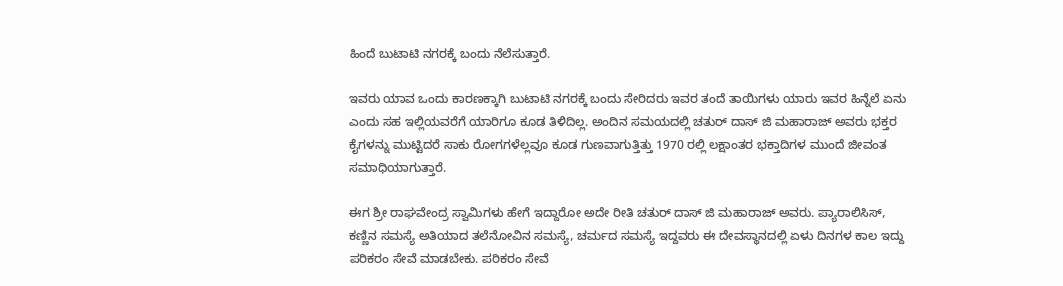ಹಿಂದೆ ಬುಟಾಟಿ ನಗರಕ್ಕೆ ಬಂದು ನೆಲೆಸುತ್ತಾರೆ.

ಇವರು ಯಾವ ಒಂದು ಕಾರಣಕ್ಕಾಗಿ ಬುಟಾಟಿ ನಗರಕ್ಕೆ ಬಂದು ಸೇರಿದರು ಇವರ ತಂದೆ ತಾಯಿಗಳು ಯಾರು ಇವರ ಹಿನ್ನೆಲೆ ಏನು ಎಂದು ಸಹ ಇಲ್ಲಿಯವರೆಗೆ ಯಾರಿಗೂ ಕೂಡ ತಿಳಿದಿಲ್ಲ. ಅಂದಿನ ಸಮಯದಲ್ಲಿ ಚತುರ್ ದಾಸ್ ಜಿ ಮಹಾರಾಜ್ ಅವರು ಭಕ್ತರ ಕೈಗಳನ್ನು ಮುಟ್ಟಿದರೆ ಸಾಕು ರೋಗಗಳೆಲ್ಲವೂ ಕೂಡ ಗುಣವಾಗುತ್ತಿತ್ತು 1970 ರಲ್ಲಿ ಲಕ್ಷಾಂತರ ಭಕ್ತಾದಿಗಳ ಮುಂದೆ ಜೀವಂತ ಸಮಾಧಿಯಾಗುತ್ತಾರೆ.

ಈಗ ಶ್ರೀ ರಾಘವೇಂದ್ರ ಸ್ವಾಮಿಗಳು ಹೇಗೆ ಇದ್ದಾರೋ ಅದೇ ರೀತಿ ಚತುರ್ ದಾಸ್ ಜಿ ಮಹಾರಾಜ್ ಅವರು. ಪ್ಯಾರಾಲಿಸಿಸ್, ಕಣ್ಣಿನ ಸಮಸ್ಯೆ ಅತಿಯಾದ ತಲೆನೋವಿನ ಸಮಸ್ಯೆ, ಚರ್ಮದ ಸಮಸ್ಯೆ ಇದ್ದವರು ಈ ದೇವಸ್ಥಾನದಲ್ಲಿ ಏಳು ದಿನಗಳ ಕಾಲ ಇದ್ದು ಪರಿಕರಂ ಸೇವೆ ಮಾಡಬೇಕು. ಪರಿಕರಂ ಸೇವೆ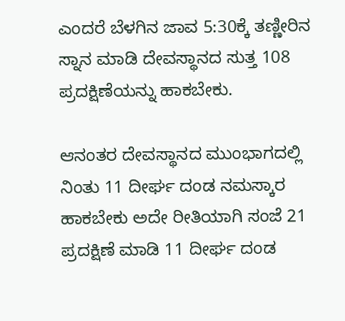ಎಂದರೆ ಬೆಳಗಿನ ಜಾವ 5:30ಕ್ಕೆ ತಣ್ಣೀರಿನ ಸ್ನಾನ ಮಾಡಿ ದೇವಸ್ಥಾನದ ಸುತ್ತ 108 ಪ್ರದಕ್ಷಿಣೆಯನ್ನು ಹಾಕಬೇಕು.

ಆನಂತರ ದೇವಸ್ಥಾನದ ಮುಂಭಾಗದಲ್ಲಿ ನಿಂತು 11 ದೀರ್ಘ ದಂಡ ನಮಸ್ಕಾರ ಹಾಕಬೇಕು ಅದೇ ರೀತಿಯಾಗಿ ಸಂಜೆ 21 ಪ್ರದಕ್ಷಿಣೆ ಮಾಡಿ 11 ದೀರ್ಘ ದಂಡ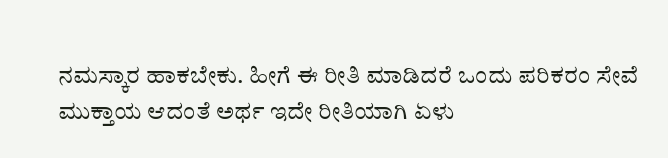ನಮಸ್ಕಾರ ಹಾಕಬೇಕು. ಹೀಗೆ ಈ ರೀತಿ ಮಾಡಿದರೆ ಒಂದು ಪರಿಕರಂ ಸೇವೆ ಮುಕ್ತಾಯ ಆದಂತೆ ಅರ್ಥ ಇದೇ ರೀತಿಯಾಗಿ ಏಳು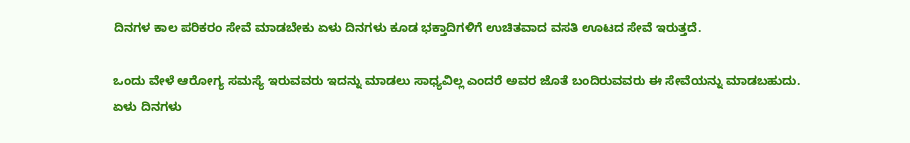ದಿನಗಳ ಕಾಲ ಪರಿಕರಂ ಸೇವೆ ಮಾಡಬೇಕು ಏಳು ದಿನಗಳು ಕೂಡ ಭಕ್ತಾದಿಗಳಿಗೆ ಉಚಿತವಾದ ವಸತಿ ಊಟದ ಸೇವೆ ಇರುತ್ತದೆ.

ಒಂದು ವೇಳೆ ಆರೋಗ್ಯ ಸಮಸ್ಯೆ ಇರುವವರು ಇದನ್ನು ಮಾಡಲು ಸಾಧ್ಯವಿಲ್ಲ ಎಂದರೆ ಅವರ ಜೊತೆ ಬಂದಿರುವವರು ಈ ಸೇವೆಯನ್ನು ಮಾಡಬಹುದು. ಏಳು ದಿನಗಳು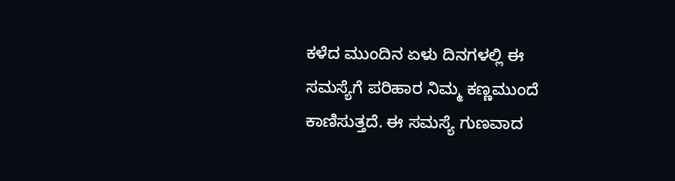ಕಳೆದ ಮುಂದಿನ ಏಳು ದಿನಗಳಲ್ಲಿ ಈ ಸಮಸ್ಯೆಗೆ ಪರಿಹಾರ ನಿಮ್ಮ ಕಣ್ಣಮುಂದೆ ಕಾಣಿಸುತ್ತದೆ. ಈ ಸಮಸ್ಯೆ ಗುಣವಾದ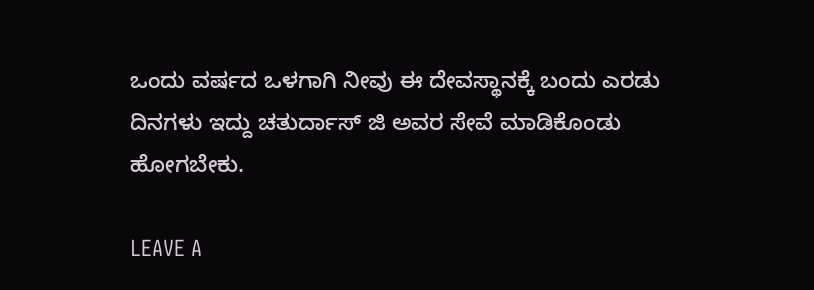ಒಂದು ವರ್ಷದ ಒಳಗಾಗಿ ನೀವು ಈ ದೇವಸ್ಥಾನಕ್ಕೆ ಬಂದು ಎರಡು ದಿನಗಳು ಇದ್ದು ಚತುರ್ದಾಸ್ ಜಿ ಅವರ ಸೇವೆ ಮಾಡಿಕೊಂಡು ಹೋಗಬೇಕು.

LEAVE A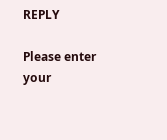REPLY

Please enter your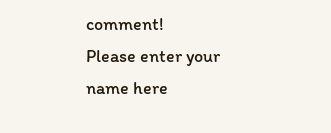comment!
Please enter your name here